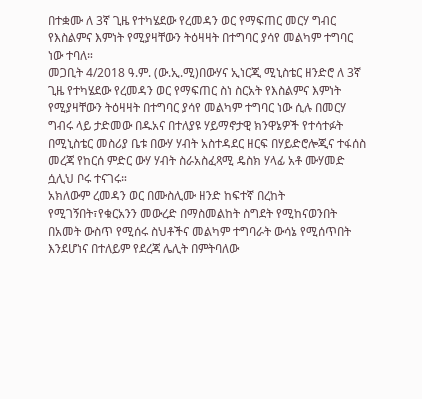በተቋሙ ለ 3ኛ ጊዜ የተካሄደው የረመዳን ወር የማፍጠር መርሃ ግብር የእስልምና እምነት የሚያዛቸውን ትዕዛዛት በተግባር ያሳየ መልካም ተግባር ነው ተባለ።
መጋቢት 4/2018 ዓ.ም. (ው.ኢ.ሚ)በውሃና ኢነርጂ ሚኒስቴር ዘንድሮ ለ 3ኛ ጊዜ የተካሄደው የረመዳን ወር የማፍጠር ስነ ስርአት የእስልምና እምነት የሚያዛቸውን ትዕዛዛት በተግባር ያሳየ መልካም ተግባር ነው ሲሉ በመርሃ ግብሩ ላይ ታድመው በዱአና በተለያዩ ሃይማኖታዊ ክንዋኔዎች የተሳተፉት በሚኒስቴር መስሪያ ቤቱ በውሃ ሃብት አስተዳደር ዘርፍ በሃይድሮሎጂና ተፋሰስ መረጃ የከርሰ ምድር ውሃ ሃብት ስራአስፈጻሚ ዴስክ ሃላፊ አቶ ሙሃመድ ሷሊህ ቦሩ ተናገሩ።
አክለውም ረመዳን ወር በሙስሊሙ ዘንድ ከፍተኛ በረከት የሚገኝበት፣የቁርአንን መውረድ በማስመልከት ስግደት የሚከናወንበት በአመት ውስጥ የሚሰሩ ስህቶችና መልካም ተግባራት ውሳኔ የሚሰጥበት እንደሆነና በተለይም የደረጃ ሌሊት በምትባለው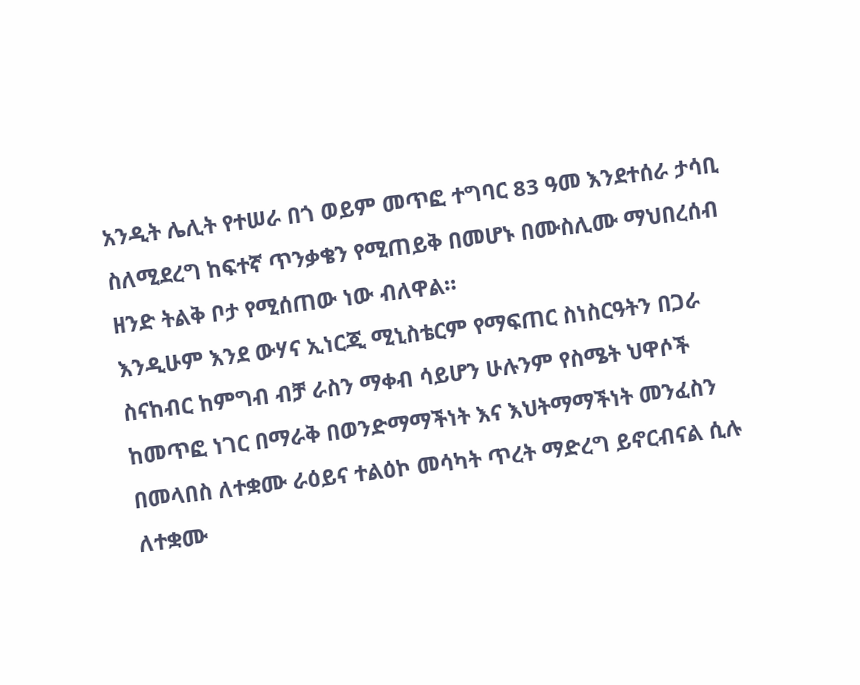አንዲት ሌሊት የተሠራ በጎ ወይም መጥፎ ተግባር 83 ዓመ እንደተሰራ ታሳቢ ስለሚደረግ ከፍተኛ ጥንቃቄን የሚጠይቅ በመሆኑ በሙስሊሙ ማህበረሰብ ዘንድ ትልቅ ቦታ የሚሰጠው ነው ብለዋል።
እንዲሁም እንደ ውሃና ኢነርጂ ሚኒስቴርም የማፍጠር ስነስርዓትን በጋራ ስናከብር ከምግብ ብቻ ራስን ማቀብ ሳይሆን ሁሉንም የስሜት ህዋሶች ከመጥፎ ነገር በማራቅ በወንድማማችነት እና እህትማማችነት መንፈስን በመላበስ ለተቋሙ ራዕይና ተልዕኮ መሳካት ጥረት ማድረግ ይኖርብናል ሲሉ ለተቋሙ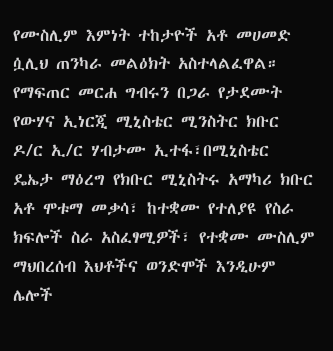የሙስሊም እምነት ተከታዮች አቶ መሀመድ ሷሊህ ጠንካራ መልዕክት አስተላልፈዋል።
የማፍጠር መርሐ ግብሩን በጋራ የታደሙት የውሃና ኢነርጂ ሚኒስቴር ሚንስትር ክቡር ዶ/ር ኢ/ር ሃብታሙ ኢተፋ፣በሚኒስቴር ዴኤታ ማዕረግ የክቡር ሚኒስትሩ አማካሪ ክቡር አቶ ሞቱማ መቃሳ፣ ከተቋሙ የተለያዩ የስራ ክፍሎች ስራ አስፈፃሚዎች፣ የተቋሙ ሙስሊም ማህበረሰብ እህቶችና ወንድሞች እንዲሁም ሌሎች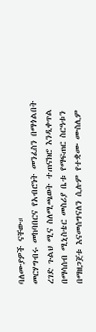ባለሙያዎች ናቸው።
መርሃግብሩ መከባበርና የአብሮነት መንፈስን በማጎልበት ረገድ ጉልህ ሚና ስለሚጫወት ተጠናክሮ እንዲቀጥል በማሳሰብ ሚኒስቴር መስሪያ ቤቱ የማፍጠር ስርዓቱን በማዘጋጀቱ እናመሰግናለን ሲሉም የተቋሙ ሙስሊም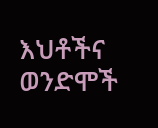እህቶችና ወንድሞች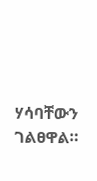ሃሳባቸውን ገልፀዋል።